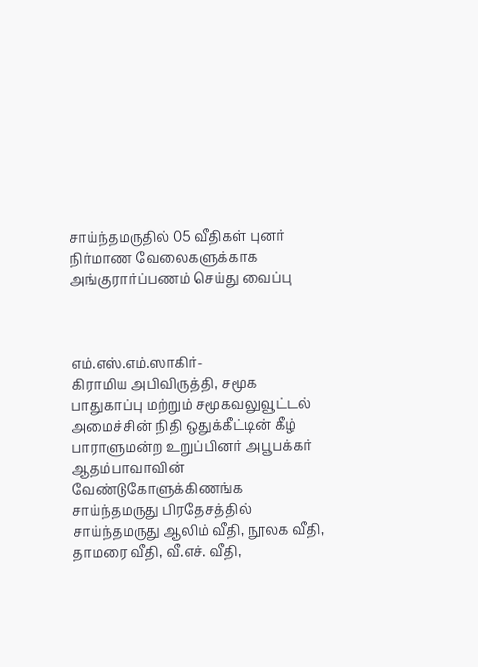சாய்ந்தமருதில் 05 வீதிகள் புனர் நிர்மாண வேலைகளுக்காக அங்குரார்ப்பணம் செய்து வைப்பு



எம்.எஸ்.எம்.ஸாகிர்-
கிராமிய அபிவிருத்தி, சமூக பாதுகாப்பு மற்றும் சமூகவலுவூட்டல் அமைச்சின் நிதி ஒதுக்கீட்டின் கீழ் பாராளுமன்ற உறுப்பினர் அபூபக்கர் ஆதம்பாவாவின் வேண்டுகோளுக்கிணங்க சாய்ந்தமருது பிரதேசத்தில் சாய்ந்தமருது ஆலிம் வீதி, நூலக வீதி, தாமரை வீதி, வீ.எச். வீதி,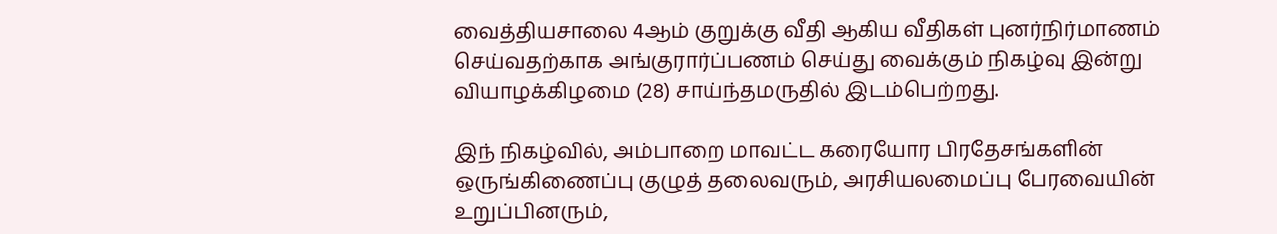வைத்தியசாலை 4ஆம் குறுக்கு வீதி ஆகிய வீதிகள் புனர்நிர்மாணம் செய்வதற்காக அங்குரார்ப்பணம் செய்து வைக்கும் நிகழ்வு இன்று வியாழக்கிழமை (28) சாய்ந்தமருதில் இடம்பெற்றது.

இந் நிகழ்வில், அம்பாறை மாவட்ட கரையோர பிரதேசங்களின் ஒருங்கிணைப்பு குழுத் தலைவரும், அரசியலமைப்பு பேரவையின் உறுப்பினரும்,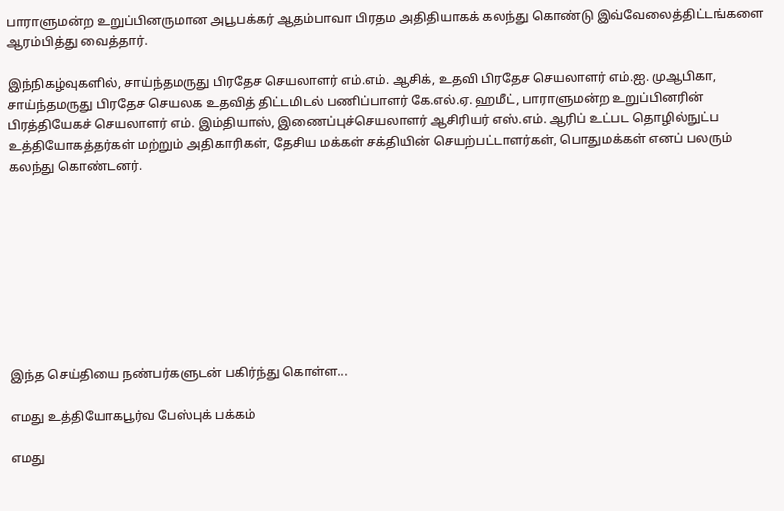பாராளுமன்ற உறுப்பினருமான அபூபக்கர் ஆதம்பாவா பிரதம அதிதியாகக் கலந்து கொண்டு இவ்வேலைத்திட்டங்களை ஆரம்பித்து வைத்தார்.

இந்நிகழ்வுகளில், சாய்ந்தமருது பிரதேச செயலாளர் எம்.எம். ஆசிக், உதவி பிரதேச செயலாளர் எம்.ஐ. முஆபிகா, சாய்ந்தமருது பிரதேச செயலக உதவித் திட்டமிடல் பணிப்பாளர் கே.எல்.ஏ. ஹமீட், பாராளுமன்ற உறுப்பினரின் பிரத்தியேகச் செயலாளர் எம். இம்தியாஸ், இணைப்புச்செயலாளர் ஆசிரியர் எஸ்.எம். ஆரிப் உட்பட தொழில்நுட்ப உத்தியோகத்தர்கள் மற்றும் அதிகாரிகள், தேசிய மக்கள் சக்தியின் செயற்பட்டாளர்கள், பொதுமக்கள் எனப் பலரும் கலந்து கொண்டனர்.









இந்த செய்தியை நண்பர்களுடன் பகிர்ந்து கொள்ள...

எமது உத்தியோகபூர்வ பேஸ்புக் பக்கம்

எமது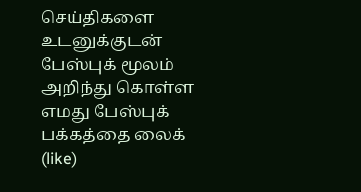செய்திகளை உடனுக்குடன் பேஸ்புக் மூலம் அறிந்து கொள்ள எமது பேஸ்புக் பக்கத்தை லைக் (like)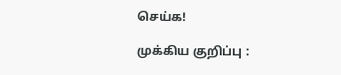செய்க!

முக்கிய குறிப்பு :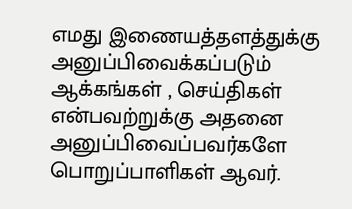எமது இணையத்தளத்துக்கு அனுப்பிவைக்கப்படும் ஆக்கங்கள் , செய்திகள் என்பவற்றுக்கு அதனை அனுப்பிவைப்பவர்களே பொறுப்பாளிகள் ஆவர்.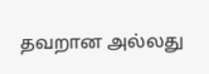தவறான அல்லது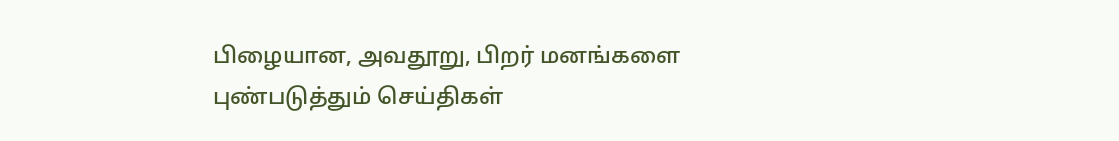பிழையான, அவதூறு, பிறர் மனங்களை புண்படுத்தும் செய்திகள்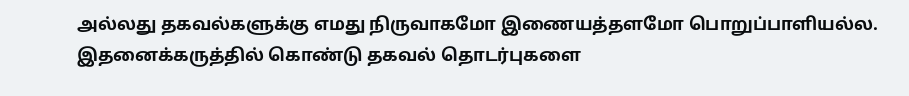அல்லது தகவல்களுக்கு எமது நிருவாகமோ இணையத்தளமோ பொறுப்பாளியல்ல. இதனைக்கருத்தில் கொண்டு தகவல் தொடர்புகளை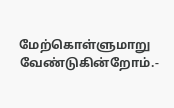மேற்கொள்ளுமாறு வேண்டுகின்றோம்.-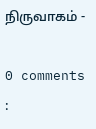நிருவாகம் -

0 comments :